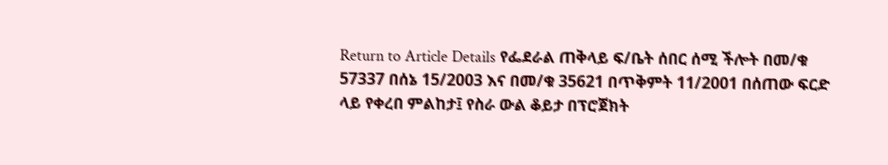Return to Article Details የፌደራል ጠቅላይ ፍ/ቤት ሰበር ሰሚ ችሎት በመ/ቁ 57337 በሰኔ 15/2003 እና በመ/ቁ 35621 በጥቅምት 11/2001 በሰጠው ፍርድ ላይ የቀረበ ምልከታ፤ የስራ ውል ቆይታ በፕሮጀክት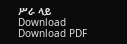ሥራ ላይ Download Download PDF